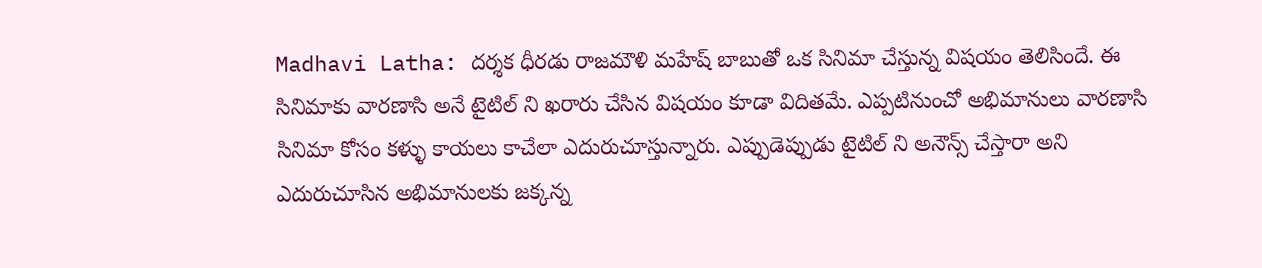Madhavi Latha: దర్శక ధీరడు రాజమౌళి మహేష్ బాబుతో ఒక సినిమా చేస్తున్న విషయం తెలిసిందే. ఈ సినిమాకు వారణాసి అనే టైటిల్ ని ఖరారు చేసిన విషయం కూడా విదితమే. ఎప్పటినుంచో అభిమానులు వారణాసి సినిమా కోసం కళ్ళు కాయలు కాచేలా ఎదురుచూస్తున్నారు. ఎప్పుడెప్పుడు టైటిల్ ని అనౌన్స్ చేస్తారా అని ఎదురుచూసిన అభిమానులకు జక్కన్న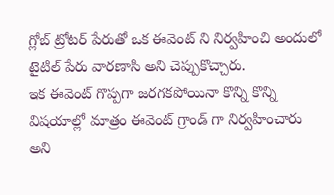గ్లోబ్ ట్రోటర్ పేరుతో ఒక ఈవెంట్ ని నిర్వహించి అందులో టైటిల్ పేరు వారణాసి అని చెప్పుకొచ్చారు.
ఇక ఈవెంట్ గొప్పగా జరగకపోయినా కొన్ని కొన్ని విషయాల్లో మాత్రం ఈవెంట్ గ్రాండ్ గా నిర్వహించారు అని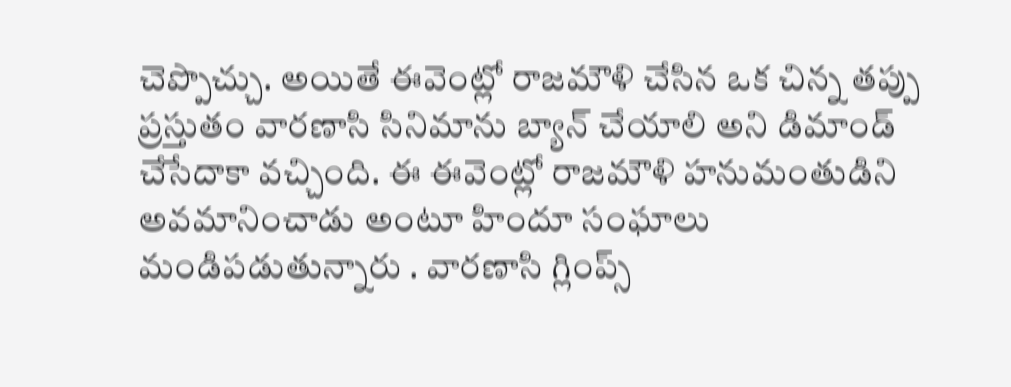చెప్పొచ్చు. అయితే ఈవెంట్లో రాజమౌళి చేసిన ఒక చిన్న తప్పు ప్రస్తుతం వారణాసి సినిమాను బ్యాన్ చేయాలి అని డిమాండ్ చేసేదాకా వచ్చింది. ఈ ఈవెంట్లో రాజమౌళి హనుమంతుడిని అవమానించాడు అంటూ హిందూ సంఘాలు మండిపడుతున్నారు . వారణాసి గ్లింప్స్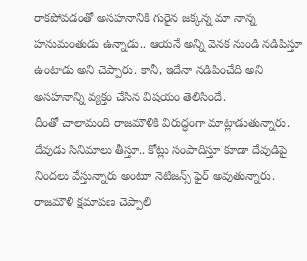రాకపోవడంతో అసహనానికి గురైన జక్కన్న మా నాన్న హనుమంతుడు ఉన్నాడు.. ఆయనే అన్ని వెనక నుండి నడిపిస్తూ ఉంటాడు అని చెప్పారు. కానీ, ఇదేనా నడిపించేది అని అసహనాన్ని వ్యక్తం చేసిన విషయం తెలిసిందే.
దీంతో చాలామంది రాజమౌళికి విరుద్ధంగా మాట్లాడుతున్నారు. దేవుడు సినిమాలు తీస్తూ.. కోట్లు సంపాదిస్తూ కూడా దేవుడిపై నిందలు వేస్తున్నారు అంటూ నెటిజన్స్ ఫైర్ అవుతున్నారు. రాజమౌళి క్షమాపణ చెప్పాలి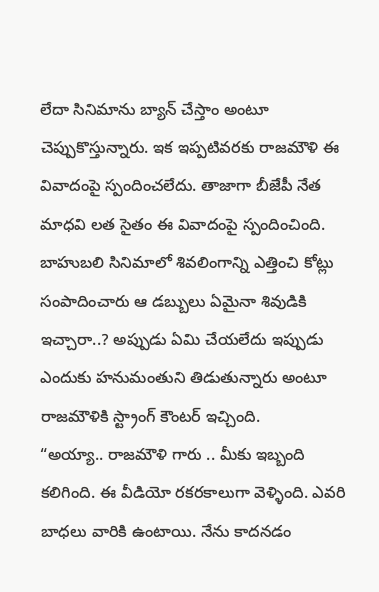లేదా సినిమాను బ్యాన్ చేస్తాం అంటూ చెప్పుకొస్తున్నారు. ఇక ఇప్పటివరకు రాజమౌళి ఈ వివాదంపై స్పందించలేదు. తాజాగా బీజేపీ నేత మాధవి లత సైతం ఈ వివాదంపై స్పందించింది. బాహుబలి సినిమాలో శివలింగాన్ని ఎత్తించి కోట్లు సంపాదించారు ఆ డబ్బులు ఏమైనా శివుడికి ఇచ్చారా..? అప్పుడు ఏమి చేయలేదు ఇప్పుడు ఎందుకు హనుమంతుని తిడుతున్నారు అంటూ రాజమౌళికి స్ట్రాంగ్ కౌంటర్ ఇచ్చింది.
“అయ్యా.. రాజమౌళి గారు .. మీకు ఇబ్బంది కలిగింది. ఈ వీడియో రకరకాలుగా వెళ్ళింది. ఎవరి బాధలు వారికి ఉంటాయి. నేను కాదనడం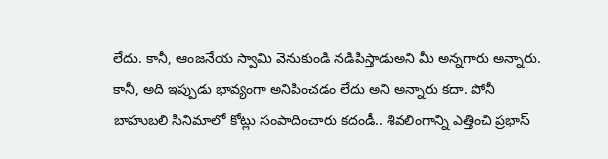లేదు. కానీ, ఆంజనేయ స్వామి వెనుకుండి నడిపిస్తాడుఅని మీ అన్నగారు అన్నారు. కానీ, అది ఇప్పుడు భావ్యంగా అనిపించడం లేదు అని అన్నారు కదా. పోనీ బాహుబలి సినిమాలో కోట్లు సంపాదించారు కదండీ.. శివలింగాన్ని ఎత్తించి ప్రభాస్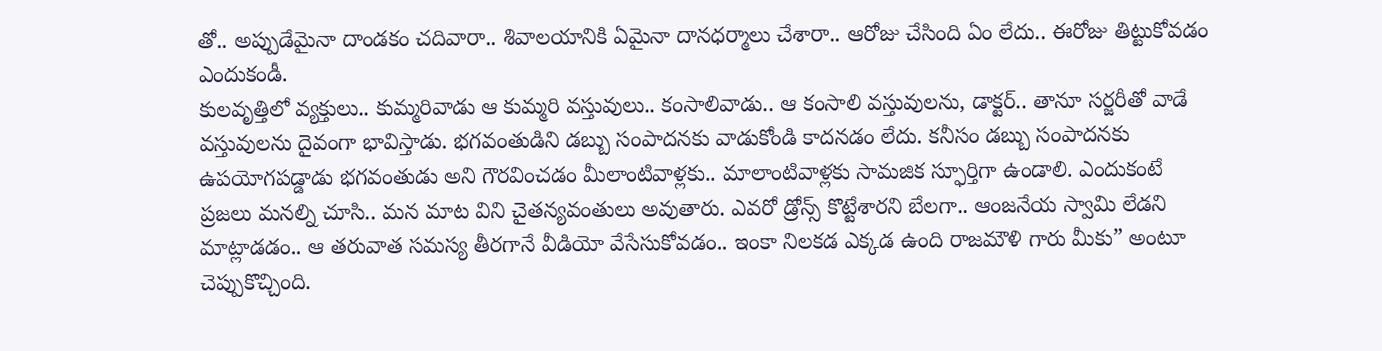తో.. అప్పుడేమైనా దాండకం చదివారా.. శివాలయానికి ఏమైనా దానధర్మాలు చేశారా.. ఆరోజు చేసింది ఏం లేదు.. ఈరోజు తిట్టుకోవడం ఎందుకండీ.
కులవృత్తిలో వ్యక్తులు.. కుమ్మరివాడు ఆ కుమ్మరి వస్తువులు.. కంసాలివాడు.. ఆ కంసాలి వస్తువులను, డాక్టర్.. తానూ సర్జరీతో వాడే వస్తువులను దైవంగా భావిస్తాడు. భగవంతుడిని డబ్బు సంపాదనకు వాడుకోండి కాదనడం లేదు. కనీసం డబ్బు సంపాదనకు ఉపయోగపడ్డాడు భగవంతుడు అని గౌరవించడం మీలాంటివాళ్లకు.. మాలాంటివాళ్లకు సామజిక స్ఫూర్తిగా ఉండాలి. ఎందుకంటే ప్రజలు మనల్ని చూసి.. మన మాట విని చైతన్యవంతులు అవుతారు. ఎవరో డ్రోన్స్ కొట్టేశారని బేలగా.. ఆంజనేయ స్వామి లేడని మాట్లాడడం.. ఆ తరువాత సమస్య తీరగానే వీడియో వేసేసుకోవడం.. ఇంకా నిలకడ ఎక్కడ ఉంది రాజమౌళి గారు మీకు” అంటూ చెప్పుకొచ్చింది.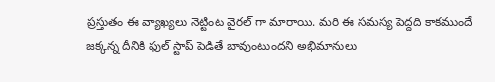ప్రస్తుతం ఈ వ్యాఖ్యలు నెట్టింట వైరల్ గా మారాయి. మరి ఈ సమస్య పెద్దది కాకముందే జక్కన్న దీనికి ఫుల్ స్టాప్ పెడితే బావుంటుందని అభిమానులు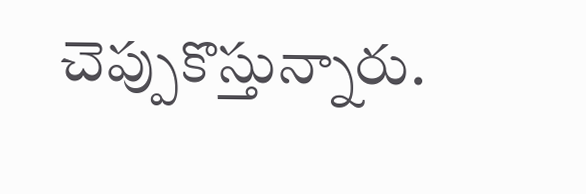చెప్పుకొస్తున్నారు.